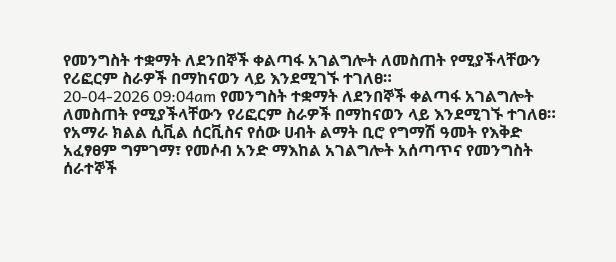የመንግስት ተቋማት ለደንበኞች ቀልጣፋ አገልግሎት ለመስጠት የሚያችላቸውን የሪፎርም ስራዎች በማከናወን ላይ እንደሚገኙ ተገለፀ።
20-04-2026 09:04am የመንግስት ተቋማት ለደንበኞች ቀልጣፋ አገልግሎት ለመስጠት የሚያችላቸውን የሪፎርም ስራዎች በማከናወን ላይ እንደሚገኙ ተገለፀ።
የአማራ ክልል ሲቪል ሰርቪስና የሰው ሀብት ልማት ቢሮ የግማሽ ዓመት የእቅድ አፈፃፀም ግምገማ፣ የመሶብ አንድ ማእከል አገልግሎት አሰጣጥና የመንግስት ሰራተኞች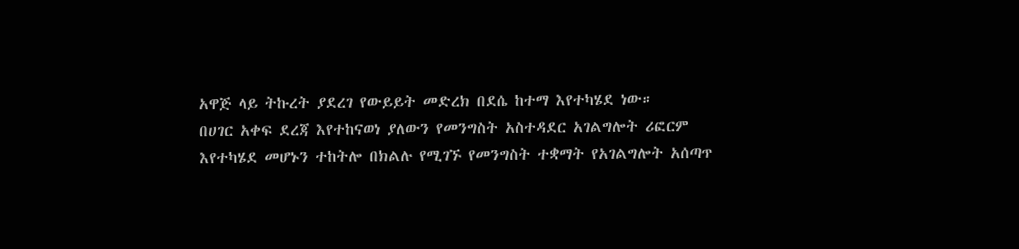አዋጅ ላይ ትኩረት ያደረገ የውይይት መድረክ በደሴ ከተማ እየተካሄደ ነው።
በሀገር አቀፍ ደረጃ እየተከናወነ ያለውን የመንግስት አስተዳደር አገልግሎት ሪፎርም እየተካሄደ መሆኑን ተከትሎ በክልሉ የሚገኙ የመንግስት ተቋማት የአገልግሎት አሰጣጥ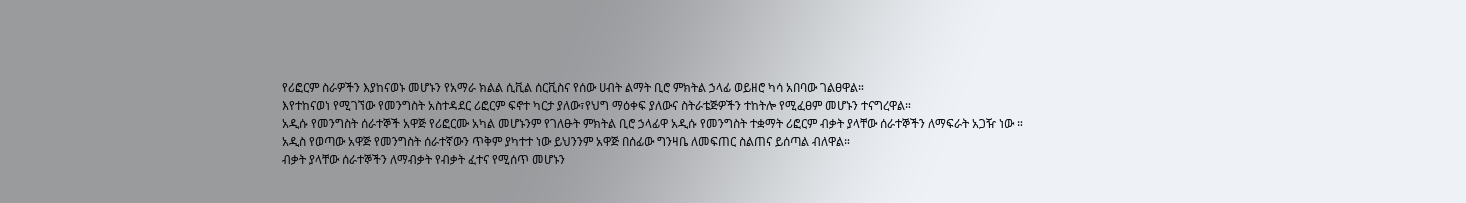የሪፎርም ስራዎችን እያከናወኑ መሆኑን የአማራ ክልል ሲቪል ሰርቪስና የሰው ሀብት ልማት ቢሮ ምክትል ኃላፊ ወይዘሮ ካሳ አበባው ገልፀዋል።
እየተከናወነ የሚገኘው የመንግስት አስተዳደር ሪፎርም ፍኖተ ካርታ ያለው፣የህግ ማዕቀፍ ያለውና ስትራቴጅዎችን ተከትሎ የሚፈፀም መሆኑን ተናግረዋል።
አዲሱ የመንግስት ሰራተኞች አዋጅ የሪፎርሙ አካል መሆኑንም የገለፁት ምክትል ቢሮ ኃላፊዋ አዲሱ የመንግስት ተቋማት ሪፎርም ብቃት ያላቸው ሰራተኞችን ለማፍራት አጋዥ ነው ።
አዲስ የወጣው አዋጅ የመንግስት ሰራተኛውን ጥቅም ያካተተ ነው ይህንንም አዋጅ በሰፊው ግንዛቤ ለመፍጠር ስልጠና ይሰጣል ብለዋል።
ብቃት ያላቸው ሰራተኞችን ለማብቃት የብቃት ፈተና የሚሰጥ መሆኑን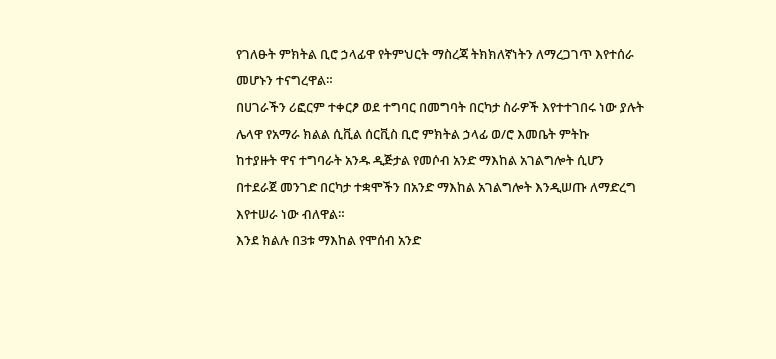የገለፁት ምክትል ቢሮ ኃላፊዋ የትምህርት ማስረጃ ትክክለኛነትን ለማረጋገጥ እየተሰራ መሆኑን ተናግረዋል።
በሀገራችን ሪፎርም ተቀርፆ ወደ ተግባር በመግባት በርካታ ስራዎች እየተተገበሩ ነው ያሉት ሌላዋ የአማራ ክልል ሲቪል ሰርቪስ ቢሮ ምክትል ኃላፊ ወ/ሮ እመቤት ምትኩ
ከተያዙት ዋና ተግባራት አንዱ ዲጅታል የመሶብ አንድ ማእከል አገልግሎት ሲሆን በተደራጀ መንገድ በርካታ ተቋሞችን በአንድ ማእከል አገልግሎት እንዲሠጡ ለማድረግ እየተሠራ ነው ብለዋል።
እንደ ክልሉ በ3ቱ ማእከል የሞሰብ አንድ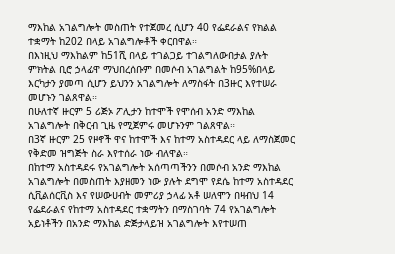ማእከል አገልግሎት መስጠት የተጀመረ ሲሆን 40 የፌደራልና የክልል ተቋማት ከ202 በላይ አገልግሎቶች ቀርበዋል።
በእነዚህ ማእከልም ከ51ሺ በላይ ተገልጋይ ተገልግለውበታል ያሉት ምክትል ቢሮ ኃላፊዋ ማህበረሰቡም በመሶብ አገልግልት ከ95%በላይ እርካታን ያመጣ ሲሆን ይህንን አገልግሎት ለማስፋት በ3ዙር እየተሠራ መሆኑን ገልጸዋል።
በሁለተኛ ዙርም 5 ሪጅኦ ፖሊታን ከተሞች የሞሰብ አንድ ማእከል አገልግሎት በቅርብ ጊዜ የሚጀምሩ መሆኑንም ገልጸዋል።
በ3ኛ ዙርም 25 የዞኖች ዋና ከተሞች እና ከተማ አስተዳደር ላይ ለማስጀመር የቅድመ ዝግጅት ስራ እየተሰራ ነው ብለዋል።
በከተማ አስተዳደሩ የአገልግሎት አሰጣጣችንን በመሶብ አንድ ማእከል አገልግሎት በመስጠት እያዘመን ነው ያሉት ደግሞ የደሴ ከተማ አስተዳደር ሲቪልሰርቪስ እና የሠውሀብት መምሪያ ኃላፊ አቶ ሠለሞን በዛብህ 14 የፌደራልና የከተማ አስተዳደር ተቋማትን በማስገባት 74 የአገልግሎት አይነቶችን በአንድ ማእከል ድጅታላይዝ አገልግሎት እየተሠጠ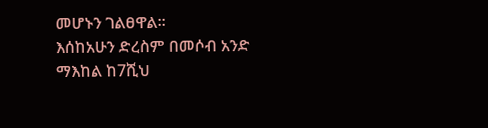መሆኑን ገልፀዋል።
እሰከአሁን ድረስም በመሶብ አንድ ማእከል ከ7ሺህ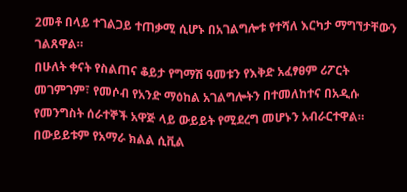2መቶ በላይ ተገልጋይ ተጠቃሚ ሲሆኑ በአገልግሎቱ የተሻለ እርካታ ማግኘታቸውን ገልጸዋል።
በሁለት ቀናት የስልጠና ቆይታ የግማሽ ዓመቱን የእቅድ አፈፃፀም ሪፖርት መገምገም፣ የመሶብ የአንድ ማዕከል አገልግሎትን በተመለከተና በአዲሱ የመንግስት ሰራተኞች አዋጅ ላይ ውይይት የሚደረግ መሆኑን አብራርተዋል።
በውይይቱም የአማራ ክልል ሲቪል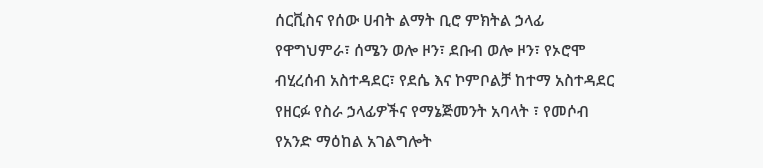ሰርቪስና የሰው ሀብት ልማት ቢሮ ምክትል ኃላፊ የዋግህምራ፣ ሰሜን ወሎ ዞን፣ ደቡብ ወሎ ዞን፣ የኦሮሞ ብሂረሰብ አስተዳደር፣ የደሴ እና ኮምቦልቻ ከተማ አስተዳደር የዘርፉ የስራ ኃላፊዎችና የማኔጅመንት አባላት ፣ የመሶብ የአንድ ማዕከል አገልግሎት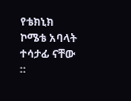የቴክኒክ ኮሜቴ አባላት ተሳታፊ ናቸው ።